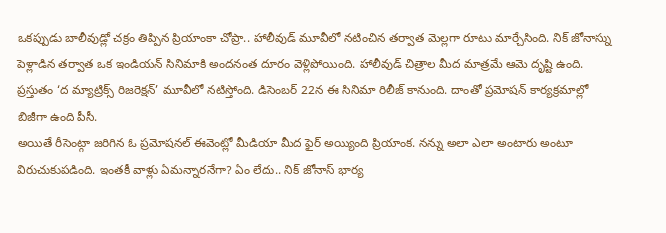ఒకప్పుడు బాలీవుడ్లో చక్రం తిప్పిన ప్రియాంకా చోప్రా.. హాలీవుడ్ మూవీలో నటించిన తర్వాత మెల్లగా రూటు మార్చేసింది. నిక్ జోనాస్ను పెళ్లాడిన తర్వాత ఒక ఇండియన్ సినిమాకి అందనంత దూరం వెళ్లిపోయింది. హాలీవుడ్ చిత్రాల మీద మాత్రమే ఆమె దృష్టి ఉంది. ప్రస్తుతం ‘ద మ్యాట్రిక్స్ రిజరెక్షన్’ మూవీలో నటిస్తోంది. డిసెంబర్ 22న ఈ సినిమా రిలీజ్ కానుంది. దాంతో ప్రమోషన్ కార్యక్రమాల్లో బిజీగా ఉంది పీసీ.
అయితే రీసెంట్గా జరిగిన ఓ ప్రమోషనల్ ఈవెంట్లో మీడియా మీద ఫైర్ అయ్యింది ప్రియాంక. నన్ను అలా ఎలా అంటారు అంటూ విరుచుకుపడింది. ఇంతకీ వాళ్లు ఏమన్నారనేగా? ఏం లేదు.. నిక్ జోనాస్ భార్య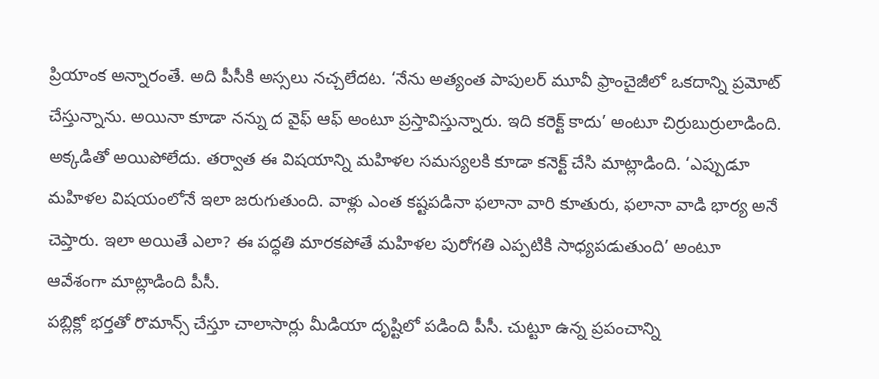ప్రియాంక అన్నారంతే. అది పీసీకి అస్సలు నచ్చలేదట. ‘నేను అత్యంత పాపులర్ మూవీ ఫ్రాంచైజీలో ఒకదాన్ని ప్రమోట్ చేస్తున్నాను. అయినా కూడా నన్ను ద వైఫ్ ఆఫ్ అంటూ ప్రస్తావిస్తున్నారు. ఇది కరెక్ట్ కాదు’ అంటూ చిర్రుబుర్రులాడింది.
అక్కడితో అయిపోలేదు. తర్వాత ఈ విషయాన్ని మహిళల సమస్యలకి కూడా కనెక్ట్ చేసి మాట్లాడింది. ‘ఎప్పుడూ మహిళల విషయంలోనే ఇలా జరుగుతుంది. వాళ్లు ఎంత కష్టపడినా ఫలానా వారి కూతురు, ఫలానా వాడి భార్య అనే చెప్తారు. ఇలా అయితే ఎలా? ఈ పద్ధతి మారకపోతే మహిళల పురోగతి ఎప్పటికి సాధ్యపడుతుంది’ అంటూ ఆవేశంగా మాట్లాడింది పీసీ.
పబ్లిక్లో భర్తతో రొమాన్స్ చేస్తూ చాలాసార్లు మీడియా దృష్టిలో పడింది పీసీ. చుట్టూ ఉన్న ప్రపంచాన్ని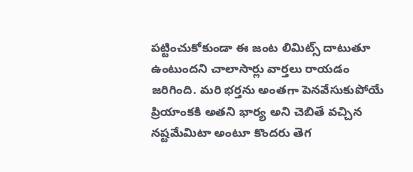పట్టించుకోకుండా ఈ జంట లిమిట్స్ దాటుతూ ఉంటుందని చాలాసార్లు వార్తలు రాయడం జరిగింది. మరి భర్తను అంతగా పెనవేసుకుపోయే ప్రియాంకకి అతని భార్య అని చెబితే వచ్చిన నష్టమేమిటా అంటూ కొందరు తెగ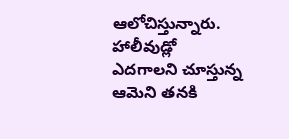ఆలోచిస్తున్నారు. హాలీవుడ్లో ఎదగాలని చూస్తున్న ఆమెని తనకి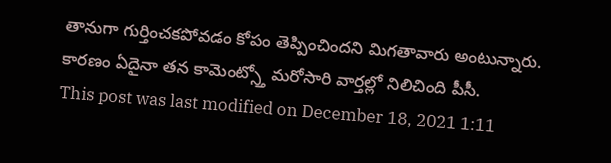తానుగా గుర్తించకపోవడం కోపం తెప్పించిందని మిగతావారు అంటున్నారు. కారణం ఏదైనా తన కామెంట్స్తో మరోసారి వార్తల్లో నిలిచింది పీసీ.
This post was last modified on December 18, 2021 1:11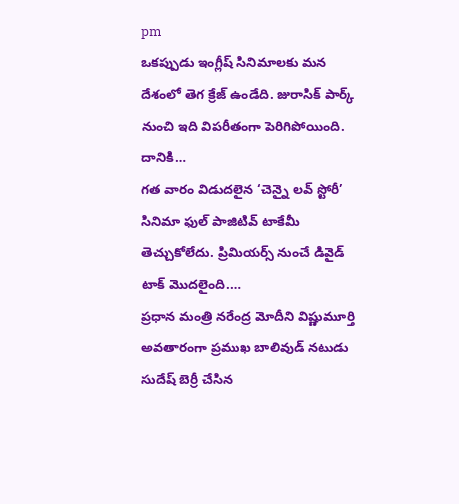pm
ఒకప్పుడు ఇంగ్లీష్ సినిమాలకు మన దేశంలో తెగ క్రేజ్ ఉండేది. జురాసిక్ పార్క్ నుంచి ఇది విపరీతంగా పెరిగిపోయింది. దానికి…
గత వారం విడుదలైన ‘చెన్నై లవ్ స్టోరీ’ సినిమా ఫుల్ పాజిటివ్ టాకేమీ తెచ్చుకోలేదు. ప్రిమియర్స్ నుంచే డివైడ్ టాక్ మొదలైంది.…
ప్రధాన మంత్రి నరేంద్ర మోదీని విష్ణుమూర్తి అవతారంగా ప్రముఖ బాలివుడ్ నటుడు సుదేష్ బెర్రీ చేసిన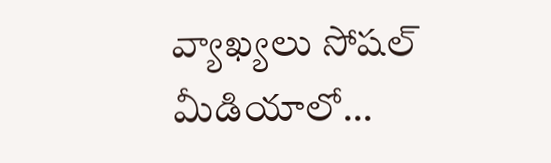వ్యాఖ్యలు సోషల్ మీడియాలో…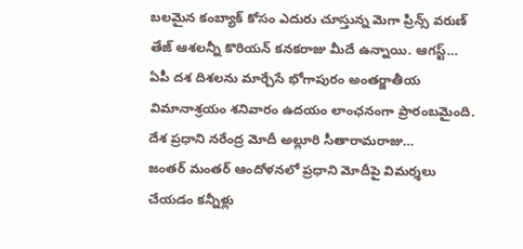బలమైన కంబ్యాక్ కోసం ఎదురు చూస్తున్న మెగా ప్రిన్స్ వరుణ్ తేజ్ ఆశలన్నీ కొరియన్ కనకరాజు మీదే ఉన్నాయి. ఆగస్ట్…
ఏపీ దశ దిశలను మార్చేసే భోగాపురం అంతర్జాతీయ విమానాశ్రయం శనివారం ఉదయం లాంఛనంగా ప్రారంబమైంది. దేశ ప్రధాని నరేంద్ర మోదీ అల్లూరి సీతారామరాజు…
జంతర్ మంతర్ ఆందోళనలో ప్రధాని మోదీపై విమర్శలు చేయడం కన్నీళ్లు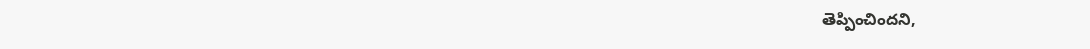తెప్పించిందని,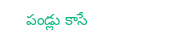పండ్లు కాసే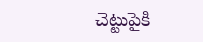చెట్టుపైకి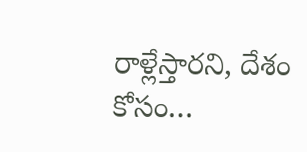రాళ్లేస్తారని, దేశం కోసం…